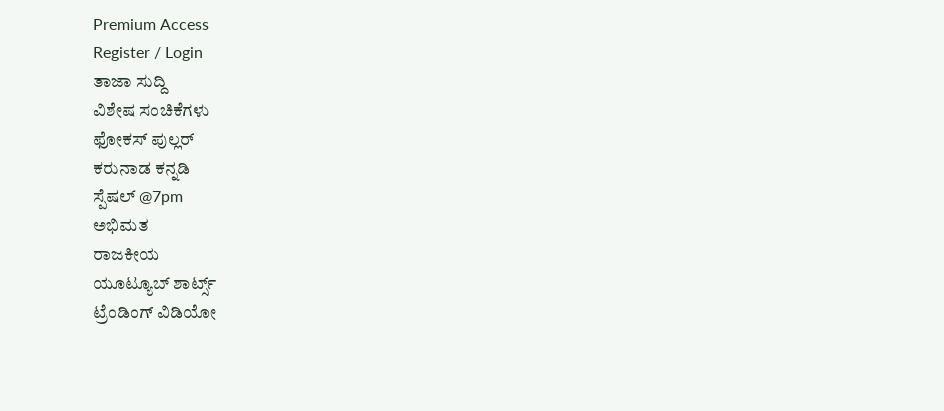Premium Access
Register / Login
ತಾಜಾ ಸುದ್ದಿ
ವಿಶೇಷ ಸಂಚಿಕೆಗಳು
ಫೋಕಸ್ ಪುಲ್ಲರ್
ಕರುನಾಡ ಕನ್ನಡಿ
ಸ್ಪೆಷಲ್ @7pm
ಅಭಿಮತ
ರಾಜಕೀಯ
ಯೂಟ್ಯೂಬ್ ಶಾರ್ಟ್ಸ್
ಟ್ರೆಂಡಿಂಗ್ ವಿಡಿಯೋ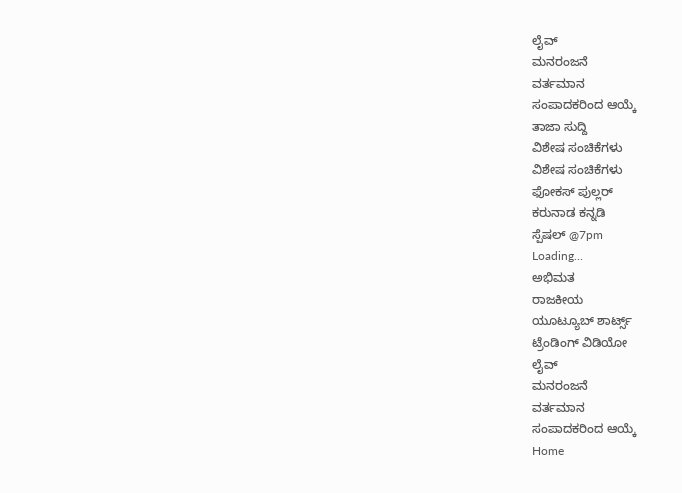ಲೈವ್
ಮನರಂಜನೆ
ವರ್ತಮಾನ
ಸಂಪಾದಕರಿಂದ ಆಯ್ಕೆ
ತಾಜಾ ಸುದ್ದಿ
ವಿಶೇಷ ಸಂಚಿಕೆಗಳು
ವಿಶೇಷ ಸಂಚಿಕೆಗಳು
ಫೋಕಸ್ ಪುಲ್ಲರ್
ಕರುನಾಡ ಕನ್ನಡಿ
ಸ್ಪೆಷಲ್ @7pm
Loading...
ಅಭಿಮತ
ರಾಜಕೀಯ
ಯೂಟ್ಯೂಬ್ ಶಾರ್ಟ್ಸ್
ಟ್ರೆಂಡಿಂಗ್ ವಿಡಿಯೋ
ಲೈವ್
ಮನರಂಜನೆ
ವರ್ತಮಾನ
ಸಂಪಾದಕರಿಂದ ಆಯ್ಕೆ
Home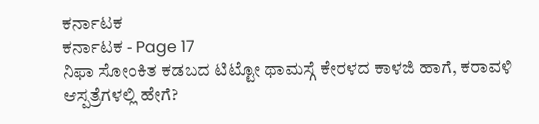ಕರ್ನಾಟಕ
ಕರ್ನಾಟಕ - Page 17
ನಿಫಾ ಸೋಂಕಿತ ಕಡಬದ ಟಿಟ್ಟೋ ಥಾಮಸ್ಗೆ ಕೇರಳದ ಕಾಳಜಿ ಹಾಗೆ, ಕರಾವಳಿ ಆಸ್ಪತ್ರೆಗಳಲ್ಲಿ ಹೇಗೆ?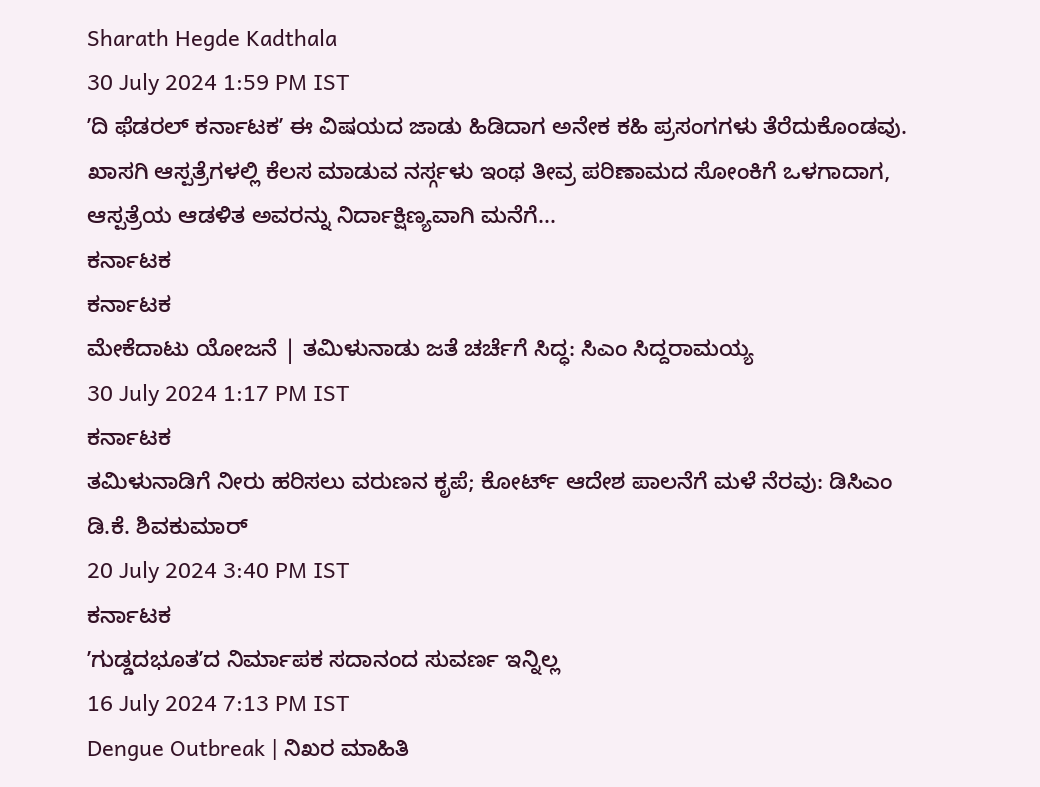Sharath Hegde Kadthala
30 July 2024 1:59 PM IST
ʼದಿ ಫೆಡರಲ್ ಕರ್ನಾಟಕʼ ಈ ವಿಷಯದ ಜಾಡು ಹಿಡಿದಾಗ ಅನೇಕ ಕಹಿ ಪ್ರಸಂಗಗಳು ತೆರೆದುಕೊಂಡವು. ಖಾಸಗಿ ಆಸ್ಪತ್ರೆಗಳಲ್ಲಿ ಕೆಲಸ ಮಾಡುವ ನರ್ಸ್ಗಳು ಇಂಥ ತೀವ್ರ ಪರಿಣಾಮದ ಸೋಂಕಿಗೆ ಒಳಗಾದಾಗ, ಆಸ್ಪತ್ರೆಯ ಆಡಳಿತ ಅವರನ್ನು ನಿರ್ದಾಕ್ಷಿಣ್ಯವಾಗಿ ಮನೆಗೆ...
ಕರ್ನಾಟಕ
ಕರ್ನಾಟಕ
ಮೇಕೆದಾಟು ಯೋಜನೆ | ತಮಿಳುನಾಡು ಜತೆ ಚರ್ಚೆಗೆ ಸಿದ್ಧ: ಸಿಎಂ ಸಿದ್ದರಾಮಯ್ಯ
30 July 2024 1:17 PM IST
ಕರ್ನಾಟಕ
ತಮಿಳುನಾಡಿಗೆ ನೀರು ಹರಿಸಲು ವರುಣನ ಕೃಪೆ; ಕೋರ್ಟ್ ಆದೇಶ ಪಾಲನೆಗೆ ಮಳೆ ನೆರವು: ಡಿಸಿಎಂ ಡಿ.ಕೆ. ಶಿವಕುಮಾರ್
20 July 2024 3:40 PM IST
ಕರ್ನಾಟಕ
ʼಗುಡ್ಡದಭೂತʼದ ನಿರ್ಮಾಪಕ ಸದಾನಂದ ಸುವರ್ಣ ಇನ್ನಿಲ್ಲ
16 July 2024 7:13 PM IST
Dengue Outbreak | ನಿಖರ ಮಾಹಿತಿ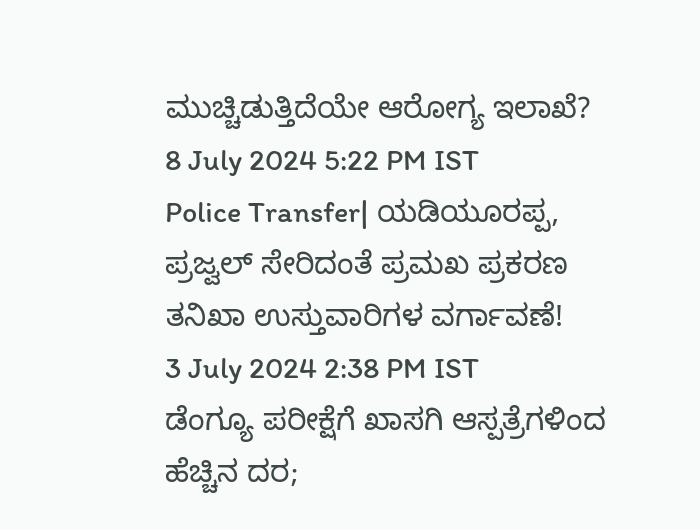ಮುಚ್ಚಿಡುತ್ತಿದೆಯೇ ಆರೋಗ್ಯ ಇಲಾಖೆ?
8 July 2024 5:22 PM IST
Police Transfer| ಯಡಿಯೂರಪ್ಪ, ಪ್ರಜ್ವಲ್ ಸೇರಿದಂತೆ ಪ್ರಮಖ ಪ್ರಕರಣ ತನಿಖಾ ಉಸ್ತುವಾರಿಗಳ ವರ್ಗಾವಣೆ!
3 July 2024 2:38 PM IST
ಡೆಂಗ್ಯೂ ಪರೀಕ್ಷೆಗೆ ಖಾಸಗಿ ಆಸ್ಪತ್ರೆಗಳಿಂದ ಹೆಚ್ಚಿನ ದರ;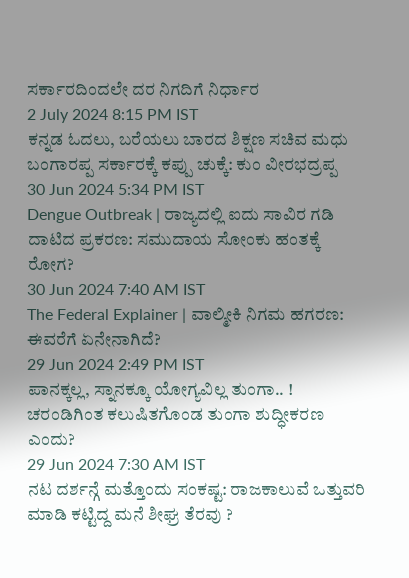ಸರ್ಕಾರದಿಂದಲೇ ದರ ನಿಗದಿಗೆ ನಿರ್ಧಾರ
2 July 2024 8:15 PM IST
ಕನ್ನಡ ಓದಲು, ಬರೆಯಲು ಬಾರದ ಶಿಕ್ಷಣ ಸಚಿವ ಮಧು ಬಂಗಾರಪ್ಪ ಸರ್ಕಾರಕ್ಕೆ ಕಪ್ಪು ಚುಕ್ಕೆ: ಕುಂ ವೀರಭದ್ರಪ್ಪ
30 Jun 2024 5:34 PM IST
Dengue Outbreak | ರಾಜ್ಯದಲ್ಲಿ ಐದು ಸಾವಿರ ಗಡಿ ದಾಟಿದ ಪ್ರಕರಣ: ಸಮುದಾಯ ಸೋಂಕು ಹಂತಕ್ಕೆ ರೋಗ?
30 Jun 2024 7:40 AM IST
The Federal Explainer | ವಾಲ್ಮೀಕಿ ನಿಗಮ ಹಗರಣ: ಈವರೆಗೆ ಏನೇನಾಗಿದೆ?
29 Jun 2024 2:49 PM IST
ಪಾನಕ್ಕಲ್ಲ, ಸ್ನಾನಕ್ಕೂ ಯೋಗ್ಯವಿಲ್ಲ ತುಂಗಾ.. ! ಚರಂಡಿಗಿಂತ ಕಲುಷಿತಗೊಂಡ ತುಂಗಾ ಶುದ್ಧೀಕರಣ ಎಂದು?
29 Jun 2024 7:30 AM IST
ನಟ ದರ್ಶನ್ಗೆ ಮತ್ತೊಂದು ಸಂಕಷ್ಟ: ರಾಜಕಾಲುವೆ ಒತ್ತುವರಿ ಮಾಡಿ ಕಟ್ಟಿದ್ದ ಮನೆ ಶೀಘ್ರ ತೆರವು ?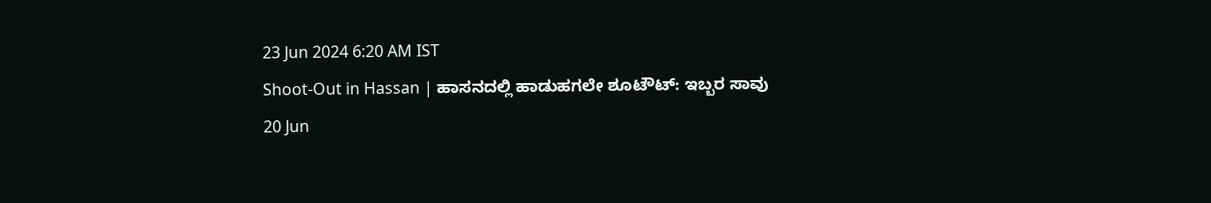23 Jun 2024 6:20 AM IST
Shoot-Out in Hassan | ಹಾಸನದಲ್ಲಿ ಹಾಡುಹಗಲೇ ಶೂಟೌಟ್: ಇಬ್ಬರ ಸಾವು
20 Jun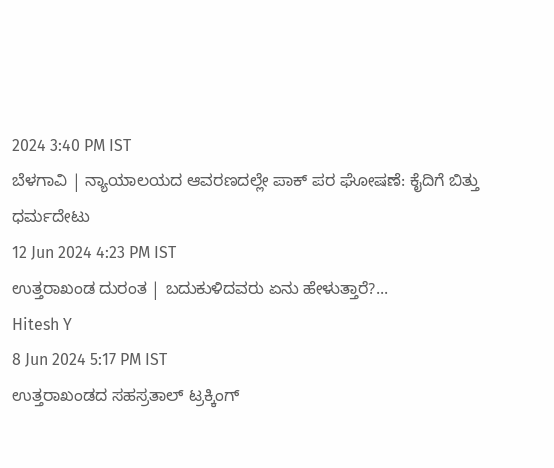2024 3:40 PM IST
ಬೆಳಗಾವಿ | ನ್ಯಾಯಾಲಯದ ಆವರಣದಲ್ಲೇ ಪಾಕ್ ಪರ ಘೋಷಣೆ: ಕೈದಿಗೆ ಬಿತ್ತು ಧರ್ಮದೇಟು
12 Jun 2024 4:23 PM IST
ಉತ್ತರಾಖಂಡ ದುರಂತ | ಬದುಕುಳಿದವರು ಏನು ಹೇಳುತ್ತಾರೆ?...
Hitesh Y
8 Jun 2024 5:17 PM IST
ಉತ್ತರಾಖಂಡದ ಸಹಸ್ರತಾಲ್ ಟ್ರಕ್ಕಿಂಗ್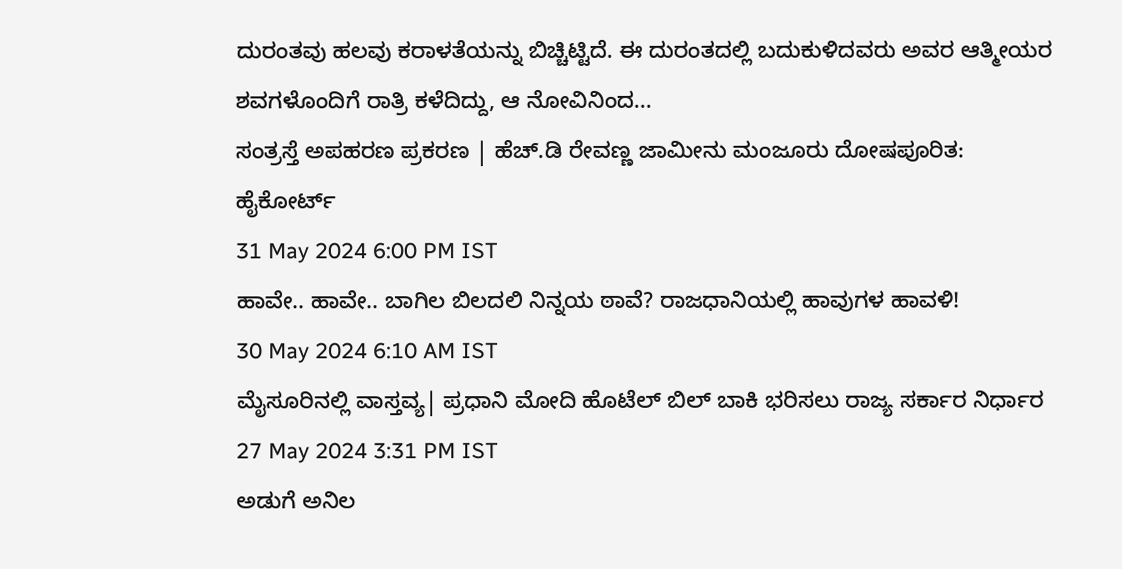ದುರಂತವು ಹಲವು ಕರಾಳತೆಯನ್ನು ಬಿಚ್ಚಿಟ್ಟಿದೆ. ಈ ದುರಂತದಲ್ಲಿ ಬದುಕುಳಿದವರು ಅವರ ಆತ್ಮೀಯರ ಶವಗಳೊಂದಿಗೆ ರಾತ್ರಿ ಕಳೆದಿದ್ದು, ಆ ನೋವಿನಿಂದ...
ಸಂತ್ರಸ್ತೆ ಅಪಹರಣ ಪ್ರಕರಣ | ಹೆಚ್.ಡಿ ರೇವಣ್ಣ ಜಾಮೀನು ಮಂಜೂರು ದೋಷಪೂರಿತ: ಹೈಕೋರ್ಟ್
31 May 2024 6:00 PM IST
ಹಾವೇ.. ಹಾವೇ.. ಬಾಗಿಲ ಬಿಲದಲಿ ನಿನ್ನಯ ಠಾವೆ? ರಾಜಧಾನಿಯಲ್ಲಿ ಹಾವುಗಳ ಹಾವಳಿ!
30 May 2024 6:10 AM IST
ಮೈಸೂರಿನಲ್ಲಿ ವಾಸ್ತವ್ಯ| ಪ್ರಧಾನಿ ಮೋದಿ ಹೊಟೆಲ್ ಬಿಲ್ ಬಾಕಿ ಭರಿಸಲು ರಾಜ್ಯ ಸರ್ಕಾರ ನಿರ್ಧಾರ
27 May 2024 3:31 PM IST
ಅಡುಗೆ ಅನಿಲ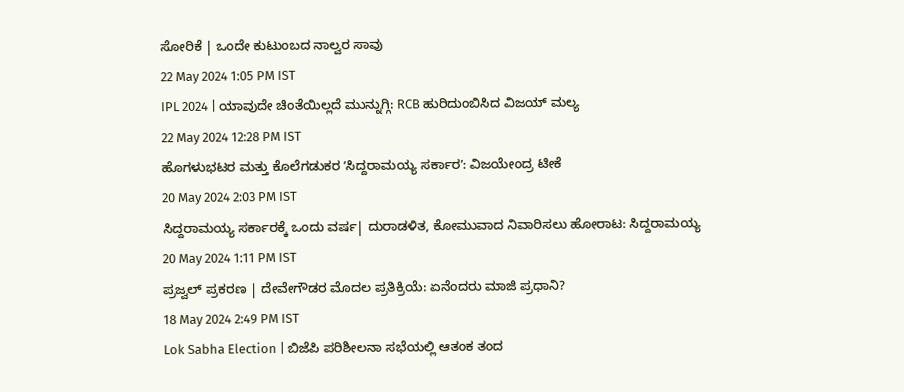ಸೋರಿಕೆ | ಒಂದೇ ಕುಟುಂಬದ ನಾಲ್ವರ ಸಾವು
22 May 2024 1:05 PM IST
IPL 2024 | ಯಾವುದೇ ಚಿಂತೆಯಿಲ್ಲದೆ ಮುನ್ನುಗ್ಗಿ: RCB ಹುರಿದುಂಬಿಸಿದ ವಿಜಯ್ ಮಲ್ಯ
22 May 2024 12:28 PM IST
ಹೊಗಳುಭಟರ ಮತ್ತು ಕೊಲೆಗಡುಕರ ʼಸಿದ್ದರಾಮಯ್ಯ ಸರ್ಕಾರʼ: ವಿಜಯೇಂದ್ರ ಟೀಕೆ
20 May 2024 2:03 PM IST
ಸಿದ್ದರಾಮಯ್ಯ ಸರ್ಕಾರಕ್ಕೆ ಒಂದು ವರ್ಷ| ದುರಾಡಳಿತ, ಕೋಮುವಾದ ನಿವಾರಿಸಲು ಹೋರಾಟ: ಸಿದ್ದರಾಮಯ್ಯ
20 May 2024 1:11 PM IST
ಪ್ರಜ್ವಲ್ ಪ್ರಕರಣ | ದೇವೇಗೌಡರ ಮೊದಲ ಪ್ರತಿಕ್ರಿಯೆ: ಏನೆಂದರು ಮಾಜಿ ಪ್ರಧಾನಿ?
18 May 2024 2:49 PM IST
Lok Sabha Election | ಬಿಜೆಪಿ ಪರಿಶೀಲನಾ ಸಭೆಯಲ್ಲಿ ಆತಂಕ ತಂದ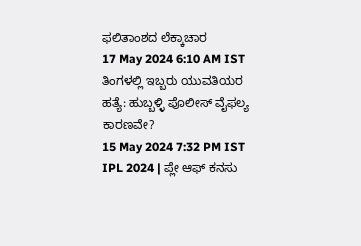ಫಲಿತಾಂಶದ ಲೆಕ್ಕಾಚಾರ
17 May 2024 6:10 AM IST
ತಿಂಗಳಲ್ಲಿ ಇಬ್ಬರು ಯುವತಿಯರ ಹತ್ಯೆ: ಹುಬ್ಬಳ್ಳಿ ಪೊಲೀಸ್ ವೈಫಲ್ಯ ಕಾರಣವೇ?
15 May 2024 7:32 PM IST
IPL 2024 | ಪ್ಲೇ ಆಫ್ ಕನಸು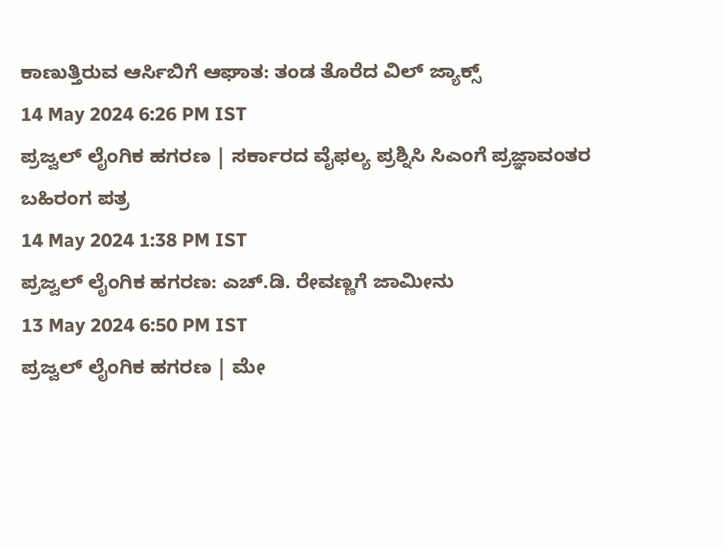ಕಾಣುತ್ತಿರುವ ಆರ್ಸಿಬಿಗೆ ಆಘಾತ: ತಂಡ ತೊರೆದ ವಿಲ್ ಜ್ಯಾಕ್ಸ್
14 May 2024 6:26 PM IST
ಪ್ರಜ್ವಲ್ ಲೈಂಗಿಕ ಹಗರಣ | ಸರ್ಕಾರದ ವೈಫಲ್ಯ ಪ್ರಶ್ನಿಸಿ ಸಿಎಂಗೆ ಪ್ರಜ್ಞಾವಂತರ ಬಹಿರಂಗ ಪತ್ರ
14 May 2024 1:38 PM IST
ಪ್ರಜ್ವಲ್ ಲೈಂಗಿಕ ಹಗರಣ: ಎಚ್.ಡಿ. ರೇವಣ್ಣಗೆ ಜಾಮೀನು
13 May 2024 6:50 PM IST
ಪ್ರಜ್ವಲ್ ಲೈಂಗಿಕ ಹಗರಣ | ಮೇ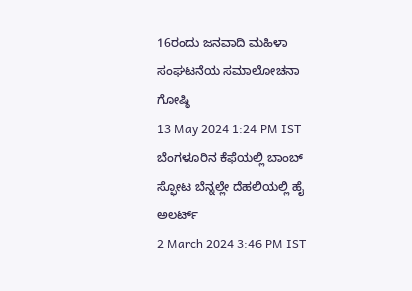16ರಂದು ಜನವಾದಿ ಮಹಿಳಾ ಸಂಘಟನೆಯ ಸಮಾಲೋಚನಾ ಗೋಷ್ಠಿ
13 May 2024 1:24 PM IST
ಬೆಂಗಳೂರಿನ ಕೆಫೆಯಲ್ಲಿ ಬಾಂಬ್ ಸ್ಫೋಟ ಬೆನ್ನಲ್ಲೇ ದೆಹಲಿಯಲ್ಲಿ ಹೈ ಅಲರ್ಟ್
2 March 2024 3:46 PM IST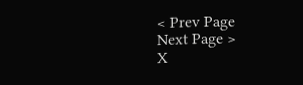< Prev Page
Next Page >
X